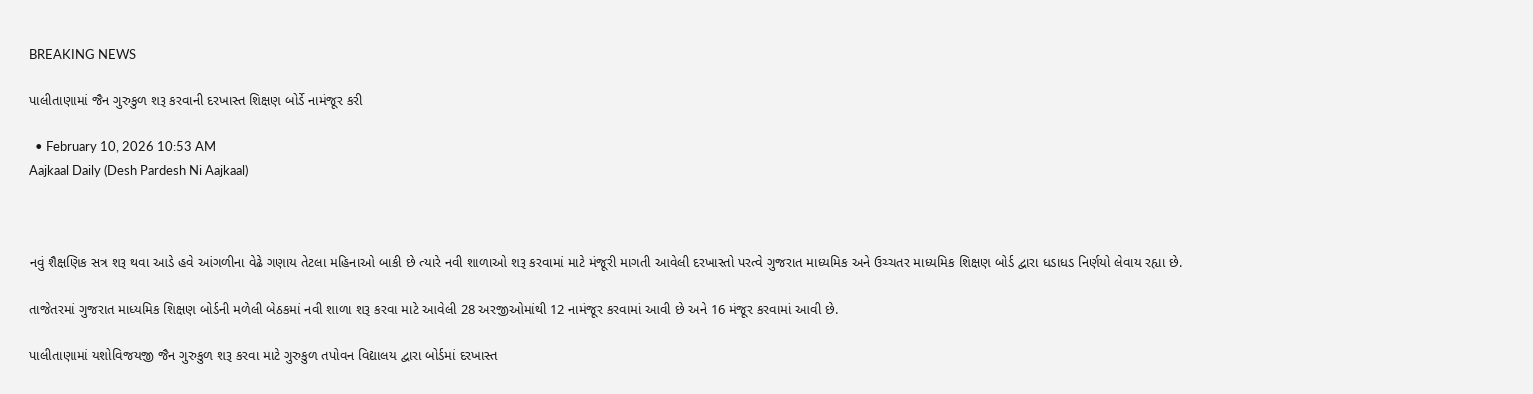BREAKING NEWS

પાલીતાણામાં જૈન ગુરુકુળ શરૂ કરવાની દરખાસ્ત શિક્ષણ બોર્ડે નામંજૂર કરી

  • February 10, 2026 10:53 AM
Aajkaal Daily (Desh Pardesh Ni Aajkaal)



નવું શૈક્ષણિક સત્ર શરૂ થવા આડે હવે આંગળીના વેઢે ગણાય તેટલા મહિનાઓ બાકી છે ત્યારે નવી શાળાઓ શરૂ કરવામાં માટે મંજૂરી માગતી આવેલી દરખાસ્તો પરત્વે ગુજરાત માધ્યમિક અને ઉચ્ચતર માધ્યમિક શિક્ષણ બોર્ડ દ્વારા ધડાધડ નિર્ણયો લેવાય રહ્યા છે.

તાજેતરમાં ગુજરાત માધ્યમિક શિક્ષણ બોર્ડની મળેલી બેઠકમાં નવી શાળા શરૂ કરવા માટે આવેલી 28 અરજીઓમાંથી 12 નામંજૂર કરવામાં આવી છે અને 16 મંજૂર કરવામાં આવી છે.

પાલીતાણામાં યશોવિજયજી જૈન ગુરુકુળ શરૂ કરવા માટે ગુરુકુળ તપોવન વિદ્યાલય દ્વારા બોર્ડમાં દરખાસ્ત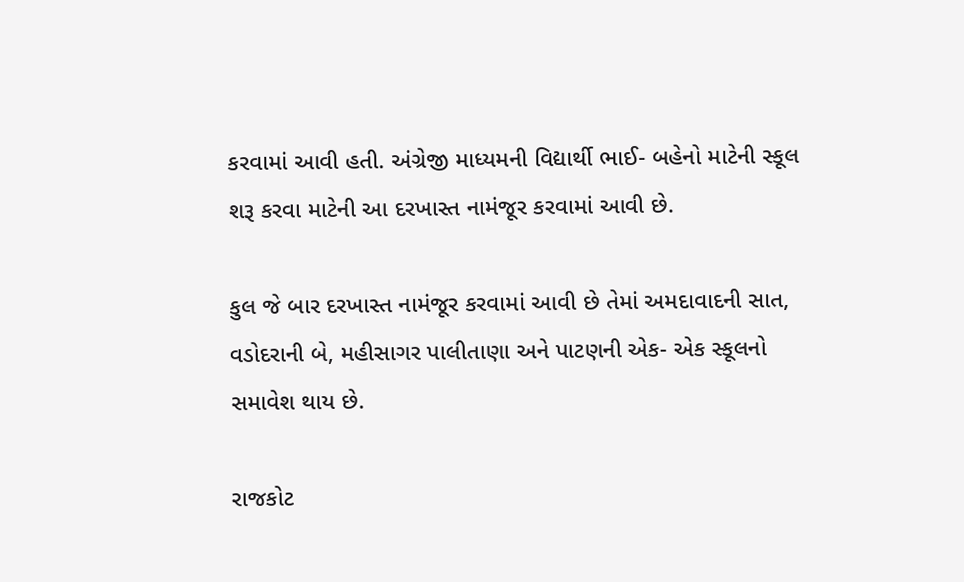કરવામાં આવી હતી. અંગ્રેજી માધ્યમની વિદ્યાર્થી ભાઈ- બહેનો માટેની સ્કૂલ શરૂ કરવા માટેની આ દરખાસ્ત નામંજૂર કરવામાં આવી છે.

કુલ જે બાર દરખાસ્ત નામંજૂર કરવામાં આવી છે તેમાં અમદાવાદની સાત, વડોદરાની બે, મહીસાગર પાલીતાણા અને પાટણની એક- એક સ્કૂલનો સમાવેશ થાય છે.

રાજકોટ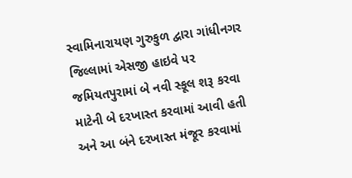સ્વામિનારાયણ ગુરુકુળ દ્વારા ગાંધીનગર જિલ્લામાં એસજી હાઇવે પર જમિયતપુરામાં બે નવી સ્કૂલ શરૂ કરવા માટેની બે દરખાસ્ત કરવામાં આવી હતી અને આ બંને દરખાસ્ત મંજૂર કરવામાં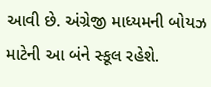આવી છે. અંગ્રેજી માધ્યમની બોયઝ માટેની આ બંને સ્કૂલ રહેશે.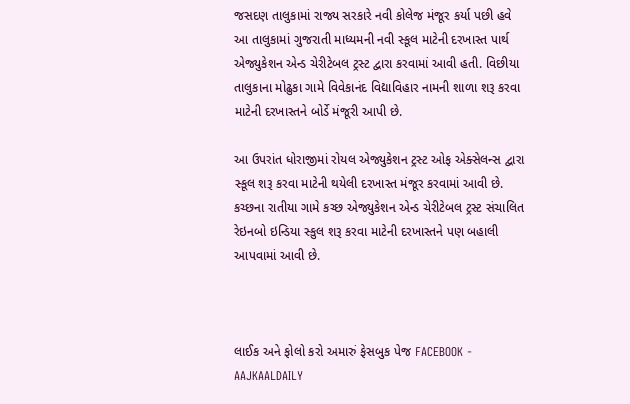જસદણ તાલુકામાં રાજ્ય સરકારે નવી કોલેજ મંજૂર કર્યા પછી હવે આ તાલુકામાં ગુજરાતી માધ્યમની નવી સ્કૂલ માટેની દરખાસ્ત પાર્થ એજ્યુકેશન એન્ડ ચેરીટેબલ ટ્રસ્ટ દ્વારા કરવામાં આવી હતી. વિછીયા તાલુકાના મોઢુકા ગામે વિવેકાનંદ વિદ્યાવિહાર નામની શાળા શરૂ કરવા માટેની દરખાસ્તને બોર્ડે મંજૂરી આપી છે.

આ ઉપરાંત ધોરાજીમાં રોયલ એજ્યુકેશન ટ્રસ્ટ ઓફ એક્સેલન્સ દ્વારા સ્કૂલ શરૂ કરવા માટેની થયેલી દરખાસ્ત મંજૂર કરવામાં આવી છે. કચ્છના રાતીયા ગામે કચ્છ એજ્યુકેશન એન્ડ ચેરીટેબલ ટ્રસ્ટ સંચાલિત રેઇનબો ઇન્ડિયા સ્કુલ શરૂ કરવા માટેની દરખાસ્તને પણ બહાલી આપવામાં આવી છે.



લાઈક અને ફોલો કરો અમારું ફેસબુક પેજ FACEBOOK - AAJKAALDAILY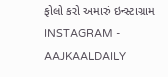ફોલો કરો અમારું ઇન્સ્ટાગ્રામ INSTAGRAM - AAJKAALDAILY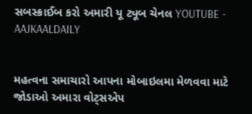સબસ્ક્રાઈબ કરો અમારી યૂ ટ્યૂબ ચેનલ YOUTUBE - AAJKAALDAILY


મહત્વના સમાચારો આપના મોબાઇલમા મેળવવા માટે જોડાઓ અમારા વોટ્સએપ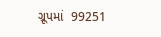ગ્રૂપમાં  99251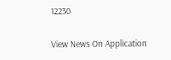12230

View News On Application